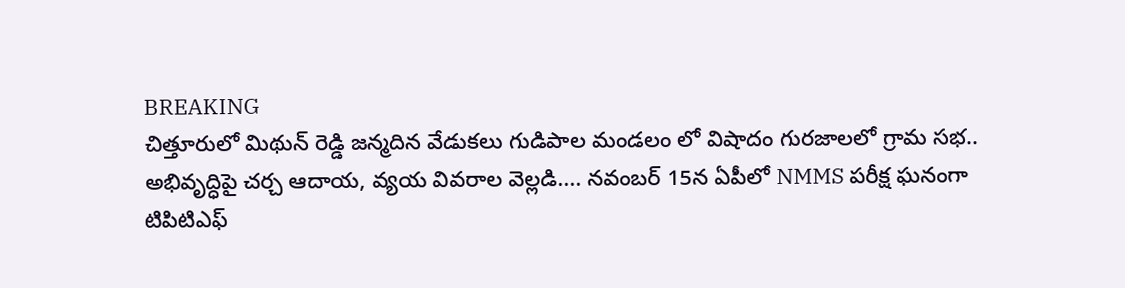BREAKING
చిత్తూరులో మిథున్ రెడ్డి జన్మదిన వేడుకలు గుడిపాల మండలం లో విషాదం గురజాలలో గ్రామ సభ.. అభివృద్ధిపై చర్చ ఆదాయ, వ్యయ వివరాల వెల్లడి.... నవంబర్‌ 15న ఏపీలో NMMS పరీక్ష ఘనంగా టిపిటిఎఫ్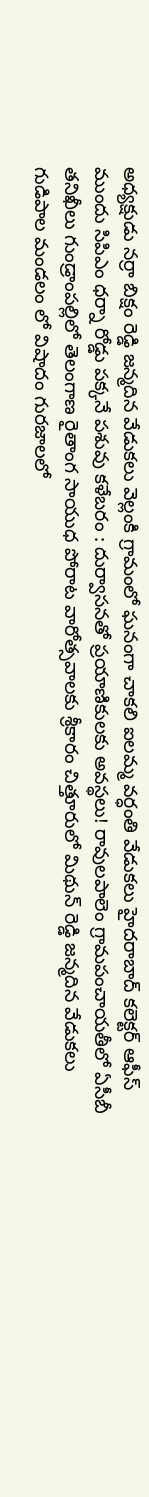అధ్యక్షుడు నర్రా బిక్షం రెడ్డి జన్మదిన వేడుకలు వెల్లంకి గ్రామంలో ఘనంగా చాకలి ఐలమ్మ వర్ధంతి వేడుకలు హైదరాబాద్ కలెక్టర్ ఆఫీస్ ముందు సిపిఎం ధర్నా రోడ్డు పక్కనే పశువు కళేబరం : దుర్వాసనతో ప్రయాణికులకు అవస్థలు! రావులపాలెం గ్రామపంచాయతీలో ఏసీబీ తనిఖీలు గుండ్రాంపల్లిలో తెలంగాణ రైతాంగ సాయుధ పోరాట వారోత్సవాలకు శ్రీకారం చిత్తూరులో మిథున్ రెడ్డి జన్మదిన వేడుకలు గుడిపాల మండలం లో విషాదం గురజాలలో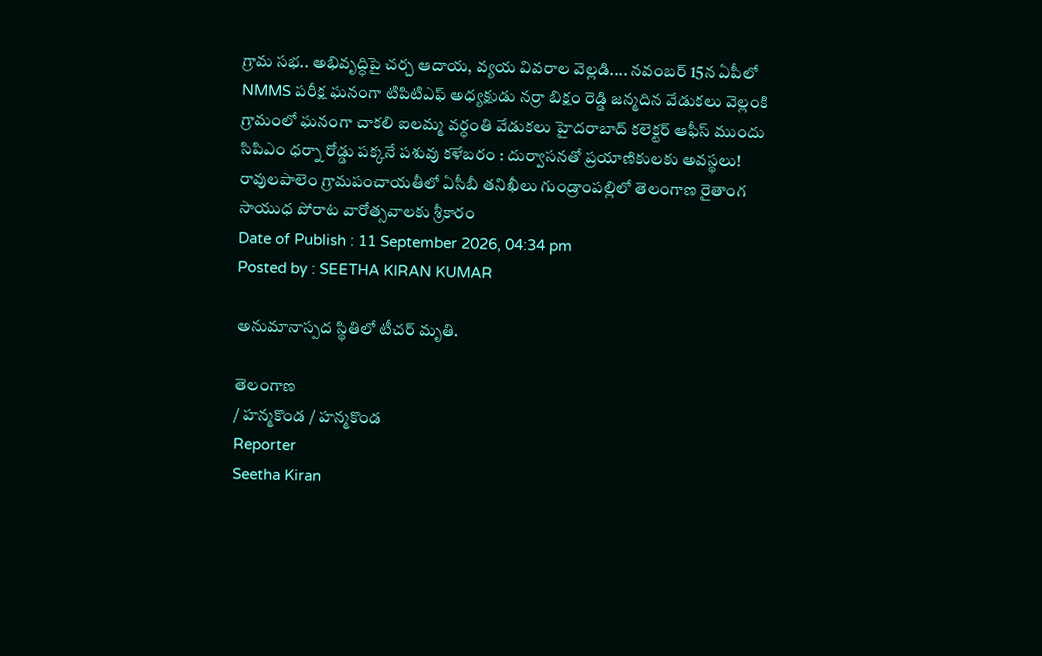గ్రామ సభ.. అభివృద్ధిపై చర్చ ఆదాయ, వ్యయ వివరాల వెల్లడి.... నవంబర్‌ 15న ఏపీలో NMMS పరీక్ష ఘనంగా టిపిటిఎఫ్ అధ్యక్షుడు నర్రా బిక్షం రెడ్డి జన్మదిన వేడుకలు వెల్లంకి గ్రామంలో ఘనంగా చాకలి ఐలమ్మ వర్ధంతి వేడుకలు హైదరాబాద్ కలెక్టర్ ఆఫీస్ ముందు సిపిఎం ధర్నా రోడ్డు పక్కనే పశువు కళేబరం : దుర్వాసనతో ప్రయాణికులకు అవస్థలు! రావులపాలెం గ్రామపంచాయతీలో ఏసీబీ తనిఖీలు గుండ్రాంపల్లిలో తెలంగాణ రైతాంగ సాయుధ పోరాట వారోత్సవాలకు శ్రీకారం
Date of Publish : 11 September 2026, 04:34 pm
Posted by : SEETHA KIRAN KUMAR

అనుమానాస్పద స్థితిలో టీచర్ మృతి.

తెలంగాణ
/ హన్మకొండ / హన్మకొండ
Reporter
Seetha Kiran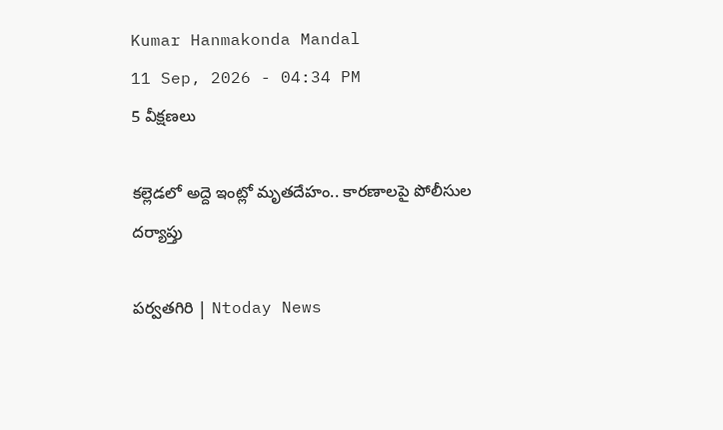Kumar Hanmakonda Mandal
11 Sep, 2026 - 04:34 PM
5 వీక్షణలు

కల్లెడలో అద్దె ఇంట్లో మృతదేహం.. కారణాలపై పోలీసుల దర్యాప్తు

పర్వతగిరి | Ntoday News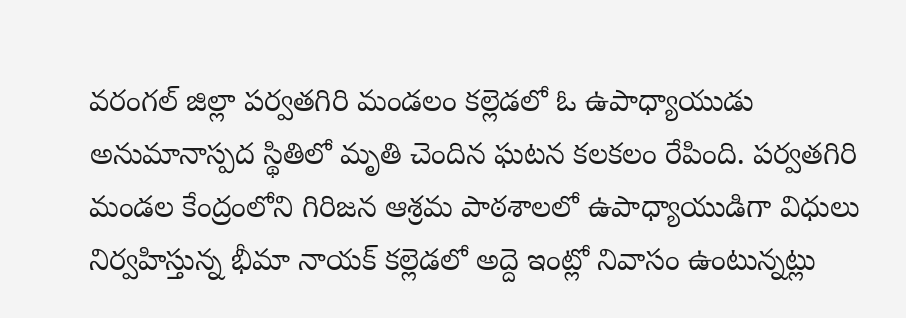వరంగల్‌ జిల్లా పర్వతగిరి మండలం కల్లెడలో ఓ ఉపాధ్యాయుడు అనుమానాస్పద స్థితిలో మృతి చెందిన ఘటన కలకలం రేపింది. పర్వతగిరి మండల కేంద్రంలోని గిరిజన ఆశ్రమ పాఠశాలలో ఉపాధ్యాయుడిగా విధులు నిర్వహిస్తున్న భీమా నాయక్ కల్లెడలో అద్దె ఇంట్లో నివాసం ఉంటున్నట్లు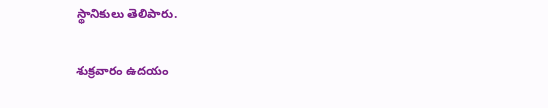స్థానికులు తెలిపారు.

శుక్రవారం ఉదయం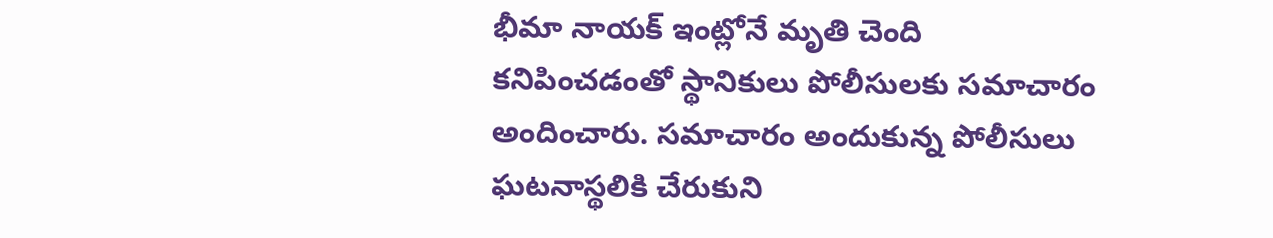భీమా నాయక్‌ ఇంట్లోనే మృతి చెంది కనిపించడంతో స్థానికులు పోలీసులకు సమాచారం అందించారు. సమాచారం అందుకున్న పోలీసులు ఘటనాస్థలికి చేరుకుని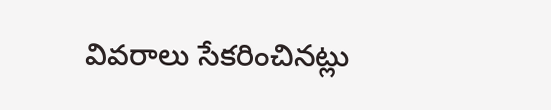వివరాలు సేకరించినట్లు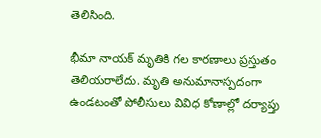తెలిసింది.

భీమా నాయక్‌ మృతికి గల కారణాలు ప్రస్తుతం తెలియరాలేదు. మృతి అనుమానాస్పదంగా ఉండటంతో పోలీసులు వివిధ కోణాల్లో దర్యాప్తు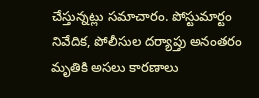చేస్తున్నట్లు సమాచారం. పోస్టుమార్టం నివేదిక, పోలీసుల దర్యాప్తు అనంతరం మృతికి అసలు కారణాలు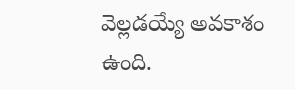వెల్లడయ్యే అవకాశం ఉంది.